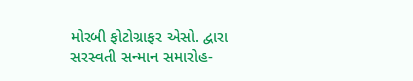મોરબી ફોટોગ્રાફર એસો. દ્વારા સરસ્વતી સન્માન સમારોહ-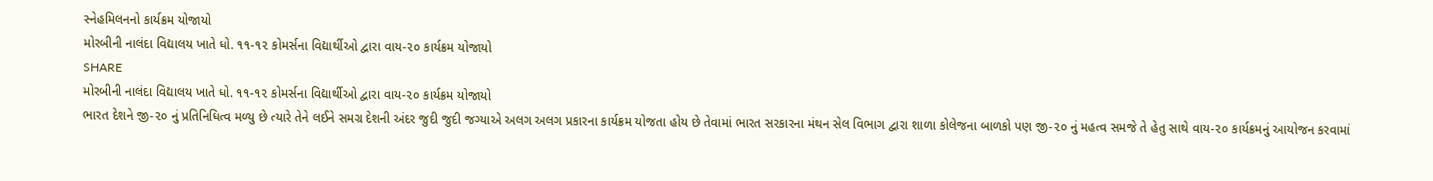સ્નેહમિલનનો કાર્યક્રમ યોજાયો
મોરબીની નાલંદા વિદ્યાલય ખાતે ધો. ૧૧-૧૨ કોમર્સના વિદ્યાર્થીઓ દ્વારા વાય-૨૦ કાર્યક્રમ યોજાયો
SHARE
મોરબીની નાલંદા વિદ્યાલય ખાતે ધો. ૧૧-૧૨ કોમર્સના વિદ્યાર્થીઓ દ્વારા વાય-૨૦ કાર્યક્રમ યોજાયો
ભારત દેશને જી-૨૦ નું પ્રતિનિધિત્વ મળ્યુ છે ત્યારે તેને લઈને સમગ્ર દેશની અંદર જુદી જુદી જગ્યાએ અલગ અલગ પ્રકારના કાર્યક્રમ યોજતા હોય છે તેવામાં ભારત સરકારના મંથન સેલ વિભાગ દ્વારા શાળા કોલેજના બાળકો પણ જી-૨૦ નું મહત્વ સમજે તે હેતુ સાથે વાય-૨૦ કાર્યક્રમનું આયોજન કરવામાં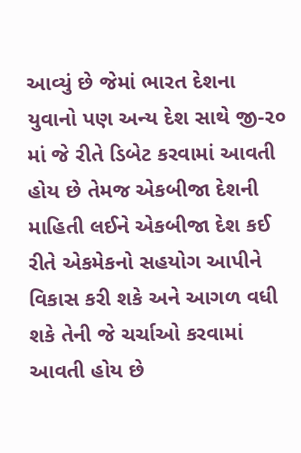આવ્યું છે જેમાં ભારત દેશના યુવાનો પણ અન્ય દેશ સાથે જી-૨૦ માં જે રીતે ડિબેટ કરવામાં આવતી હોય છે તેમજ એકબીજા દેશની માહિતી લઈને એકબીજા દેશ કઈ રીતે એકમેકનો સહયોગ આપીને વિકાસ કરી શકે અને આગળ વધી શકે તેની જે ચર્ચાઓ કરવામાં આવતી હોય છે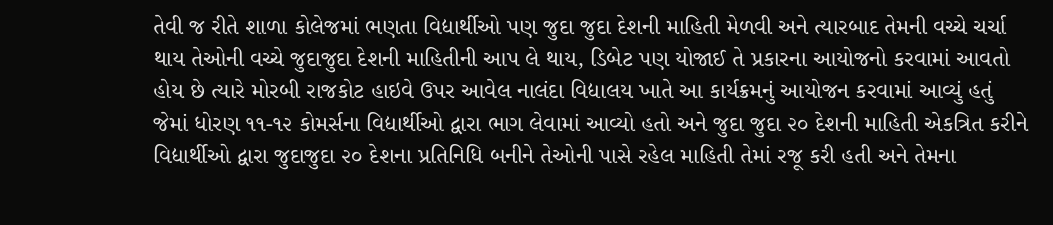તેવી જ રીતે શાળા કોલેજમાં ભણતા વિદ્યાર્થીઓ પણ જુદા જુદા દેશની માહિતી મેળવી અને ત્યારબાદ તેમની વચ્ચે ચર્ચા થાય તેઓની વચ્ચે જુદાજુદા દેશની માહિતીની આપ લે થાય, ડિબેટ પણ યોજાઈ તે પ્રકારના આયોજનો કરવામાં આવતો હોય છે ત્યારે મોરબી રાજકોટ હાઇવે ઉપર આવેલ નાલંદા વિદ્યાલય ખાતે આ કાર્યક્રમનું આયોજન કરવામાં આવ્યું હતું જેમાં ધોરણ ૧૧-૧૨ કોમર્સના વિદ્યાર્થીઓ દ્વારા ભાગ લેવામાં આવ્યો હતો અને જુદા જુદા ૨૦ દેશની માહિતી એકત્રિત કરીને વિદ્યાર્થીઓ દ્વારા જુદાજુદા ૨૦ દેશના પ્રતિનિધિ બનીને તેઓની પાસે રહેલ માહિતી તેમાં રજૂ કરી હતી અને તેમના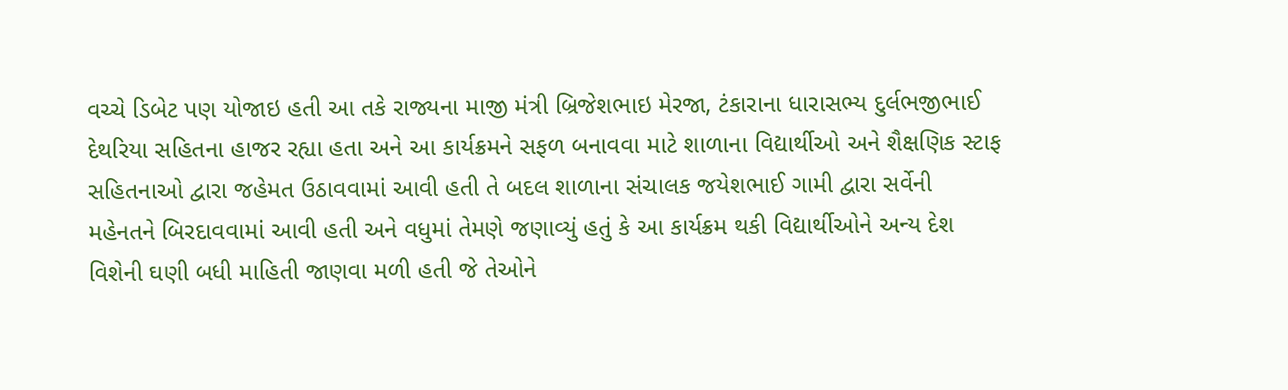વચ્ચે ડિબેટ પણ યોજાઇ હતી આ તકે રાજ્યના માજી મંત્રી બ્રિજેશભાઇ મેરજા, ટંકારાના ધારાસભ્ય દુર્લભજીભાઈ દેથરિયા સહિતના હાજર રહ્યા હતા અને આ કાર્યક્રમને સફળ બનાવવા માટે શાળાના વિદ્યાર્થીઓ અને શૈક્ષણિક સ્ટાફ સહિતનાઓ દ્વારા જહેમત ઉઠાવવામાં આવી હતી તે બદલ શાળાના સંચાલક જયેશભાઈ ગામી દ્વારા સર્વેની મહેનતને બિરદાવવામાં આવી હતી અને વધુમાં તેમણે જણાવ્યું હતું કે આ કાર્યક્રમ થકી વિદ્યાર્થીઓને અન્ય દેશ વિશેની ઘણી બધી માહિતી જાણવા મળી હતી જે તેઓને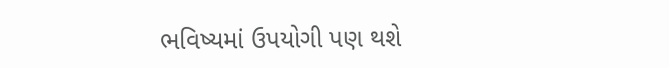ભવિષ્યમાં ઉપયોગી પણ થશે